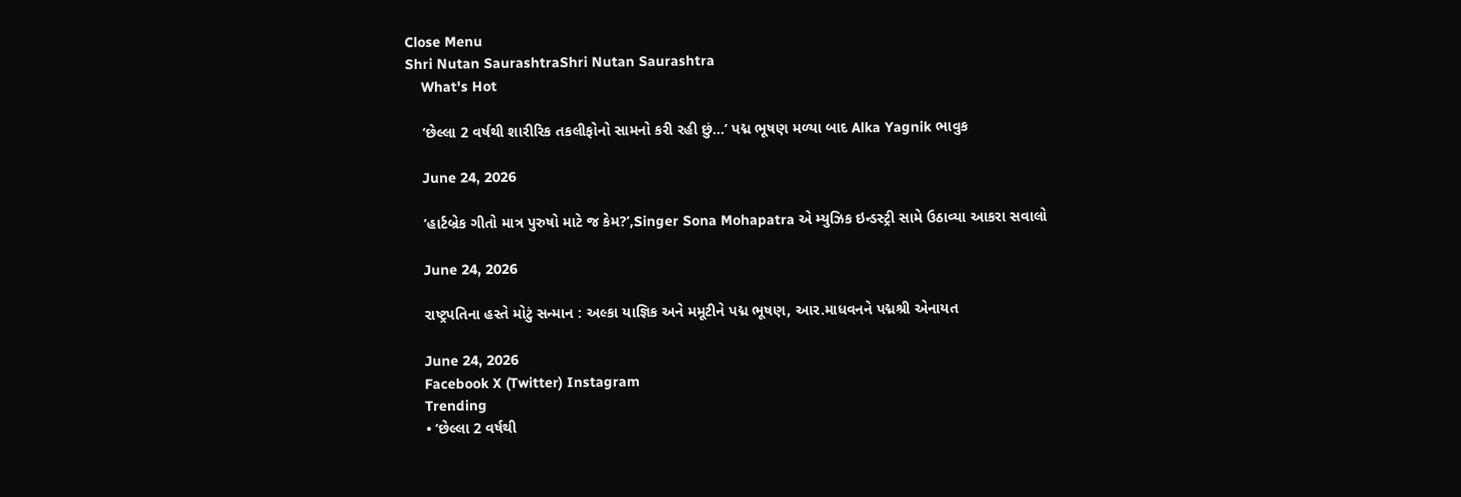Close Menu
Shri Nutan SaurashtraShri Nutan Saurashtra
    What's Hot

    ‘છેલ્લા 2 વર્ષથી શારીરિક તકલીફોનો સામનો કરી રહી છું…’ પદ્મ ભૂષણ મળ્યા બાદ Alka Yagnik ભાવુક

    June 24, 2026

    ‘હાર્ટબ્રેક ગીતો માત્ર પુરુષો માટે જ કેમ?’,Singer Sona Mohapatra એ મ્યુઝિક ઇન્ડસ્ટ્રી સામે ઉઠાવ્યા આકરા સવાલો

    June 24, 2026

    રાષ્ટ્રપતિના હસ્તે મોટું સન્માન : અલ્કા યાજ્ઞિક અને મમૂટીને પદ્મ ભૂષણ, આર.માધવનને પદ્મશ્રી એનાયત

    June 24, 2026
    Facebook X (Twitter) Instagram
    Trending
    • ‘છેલ્લા 2 વર્ષથી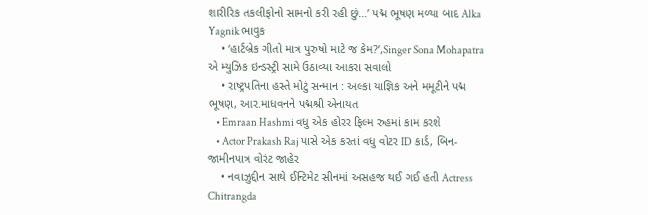શારીરિક તકલીફોનો સામનો કરી રહી છું…’ પદ્મ ભૂષણ મળ્યા બાદ Alka Yagnik ભાવુક
    • ‘હાર્ટબ્રેક ગીતો માત્ર પુરુષો માટે જ કેમ?’,Singer Sona Mohapatra એ મ્યુઝિક ઇન્ડસ્ટ્રી સામે ઉઠાવ્યા આકરા સવાલો
    • રાષ્ટ્રપતિના હસ્તે મોટું સન્માન : અલ્કા યાજ્ઞિક અને મમૂટીને પદ્મ ભૂષણ, આર.માધવનને પદ્મશ્રી એનાયત
    • Emraan Hashmi વધુ એક હોરર ફિલ્મ રુહમાં કામ કરશે
    • Actor Prakash Raj પાસે એક કરતાં વધુ વોટર ID કાર્ડ, બિન-જામીનપાત્ર વોરંટ જાહેર
    • નવાઝુદ્દીન સાથે ઈન્ટિમેટ સીનમાં અસહજ થઈ ગઈ હતી Actress Chitrangda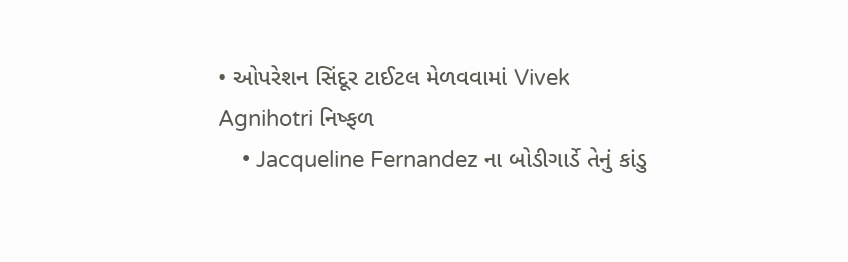• ઓપરેશન સિંદૂર ટાઈટલ મેળવવામાં Vivek Agnihotri નિષ્ફળ
    • Jacqueline Fernandez ના બોડીગાર્ડે તેનું કાંડુ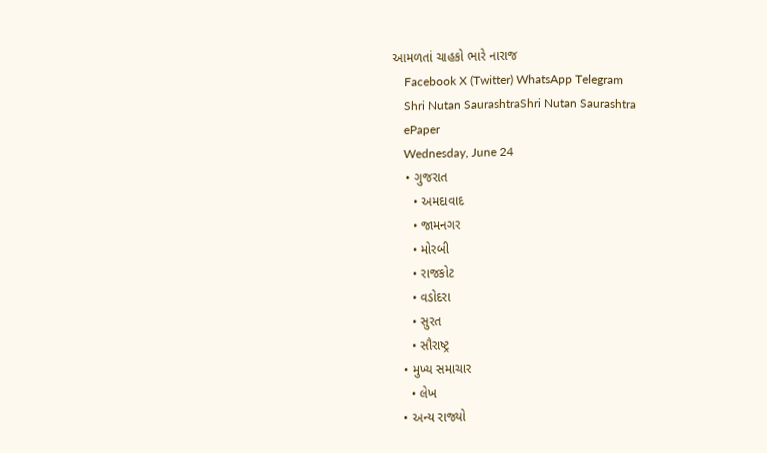આમળતાં ચાહકો ભારે નારાજ
    Facebook X (Twitter) WhatsApp Telegram
    Shri Nutan SaurashtraShri Nutan Saurashtra
    ePaper
    Wednesday, June 24
    • ગુજરાત
      • અમદાવાદ
      • જામનગર
      • મોરબી
      • રાજકોટ
      • વડોદરા
      • સુરત
      • સૌરાષ્ટ્ર
    • મુખ્ય સમાચાર
      • લેખ
    • અન્ય રાજ્યો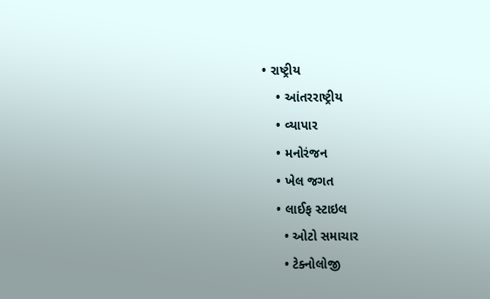• રાષ્ટ્રીય
    • આંતરરાષ્ટ્રીય
    • વ્યાપાર
    • મનોરંજન
    • ખેલ જગત
    • લાઈફ સ્ટાઇલ
      • ઓટો સમાચાર
      • ટેક્નોલોજી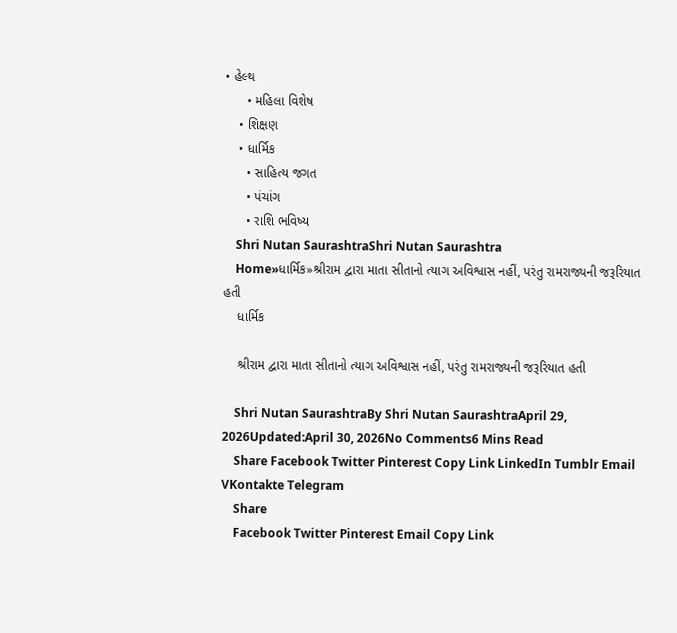• હેલ્થ
      • મહિલા વિશેષ
    • શિક્ષણ
    • ધાર્મિક
      • સાહિત્ય જગત
      • પંચાંગ
      • રાશિ ભવિષ્ય
    Shri Nutan SaurashtraShri Nutan Saurashtra
    Home»ધાર્મિક»શ્રીરામ દ્વારા માતા સીતાનો ત્યાગ અવિશ્વાસ નહીં, પરંતુ રામરાજ્યની જરૂરિયાત હતી
    ધાર્મિક

    શ્રીરામ દ્વારા માતા સીતાનો ત્યાગ અવિશ્વાસ નહીં, પરંતુ રામરાજ્યની જરૂરિયાત હતી

    Shri Nutan SaurashtraBy Shri Nutan SaurashtraApril 29, 2026Updated:April 30, 2026No Comments6 Mins Read
    Share Facebook Twitter Pinterest Copy Link LinkedIn Tumblr Email VKontakte Telegram
    Share
    Facebook Twitter Pinterest Email Copy Link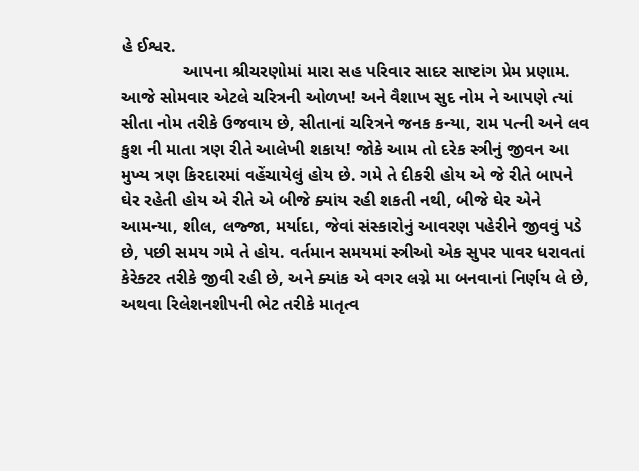હે ઈશ્વર.
             આપના શ્રીચરણોમાં મારા સહ પરિવાર સાદર સાષ્ટાંગ પ્રેમ પ્રણામ. આજે સોમવાર એટલે ચરિત્રની ઓળખ! અને વૈશાખ સુદ નોમ ને આપણે ત્યાં સીતા નોમ તરીકે ઉજવાય છે, સીતાનાં ચરિત્રને જનક કન્યા, રામ પત્ની અને લવ કુશ ની માતા ત્રણ રીતે આલેખી શકાય! જોકે આમ તો દરેક સ્ત્રીનું જીવન આ મુખ્ય ત્રણ કિરદારમાં વહેંચાયેલું હોય છે. ગમે તે દીકરી હોય એ જે રીતે બાપને ઘેર રહેતી હોય એ રીતે એ બીજે ક્યાંય રહી શકતી નથી, બીજે ઘેર એને આમન્યા, શીલ, લજ્જા, મર્યાદા, જેવાં સંસ્કારોનું આવરણ‌ પહેરીને જીવવું પડે છે, પછી સમય ગમે તે હોય. વર્તમાન સમયમાં સ્ત્રીઓ એક સુપર પાવર ધરાવતાં કેરેક્ટર તરીકે જીવી રહી છે, અને ક્યાંક એ વગર લગ્ને મા બનવાનાં નિર્ણય લે છે, અથવા રિલેશનશીપની ભેટ તરીકે માતૃત્વ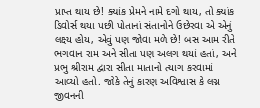પ્રાપ્ત થાય છે! ક્યાંક પ્રેમને નામે દગો થાય, તો ક્યાંક ડિવોર્સ થયા પછી પોતાનાં સંતાનોને ઉછેરવા એ એનું લક્ષ્ય હોય, એવું પણ જોવા મળે છે! બસ આમ રીતે ભગવાન રામ અને સીતા પણ અલગ થયાં હતાં, અને પ્રભુ શ્રીરામ દ્વારા સીતા માતાનો ત્યાગ કરવામાં આવ્યો હતો. જોકે તેનું કારણ અવિશ્વાસ કે લગ્ન જીવનની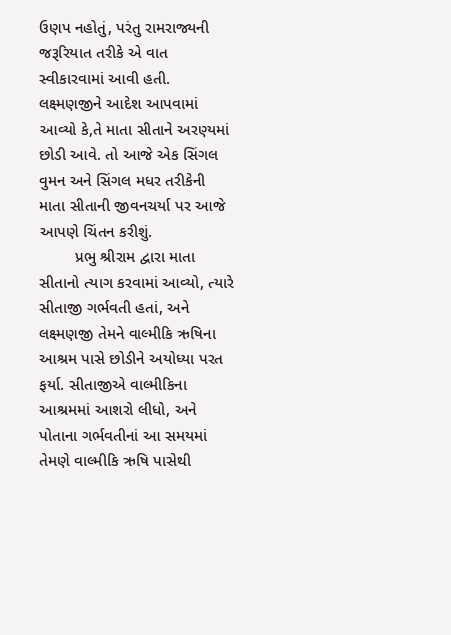ઉણપ નહોતું, પરંતુ રામરાજ્યની જરૂરિયાત તરીકે એ વાત સ્વીકારવામાં આવી હતી. લક્ષ્મણજીને આદેશ આપવામાં આવ્યો કે,તે માતા સીતાને અરણ્યમાં છોડી આવે. તો આજે એક સિંગલ વુમન અને સિંગલ મધર તરીકેની માતા સીતાની જીવનચર્યા પર આજે આપણે ચિંતન કરીશું.
        પ્રભુ શ્રીરામ દ્વારા માતા સીતાનો ત્યાગ કરવામાં આવ્યો, ત્યારે સીતાજી ગર્ભવતી હતાં, અને લક્ષ્મણજી તેમને વાલ્મીકિ ઋષિના આશ્રમ પાસે છોડીને અયોધ્યા પરત ફર્યા. સીતાજીએ વાલ્મીકિના આશ્રમમાં આશરો લીધો, અને પોતાના ગર્ભવતીનાં આ સમયમાં તેમણે વાલ્મીકિ ઋષિ પાસેથી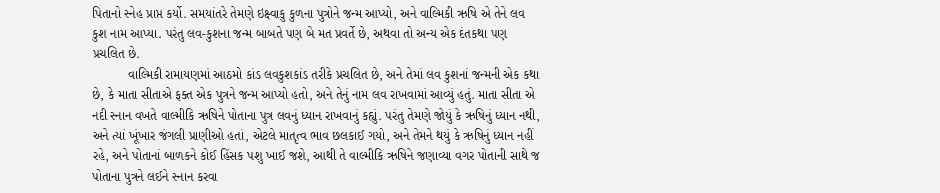પિતાનો સ્નેહ પ્રાપ્ત કર્યો. સમયાંતરે તેમણે ઇક્ષ્વાકુ કુળના પુત્રોને જન્મ આપ્યો, અને વાલ્મિકી ઋષિ એ તેને લવ કુશ નામ આપ્યા. પરંતુ લવ-કુશના જન્મ બાબતે પણ બે મત પ્રવર્તે છે, અથવા તો અન્ય એક દંતકથા પણ પ્રચલિત છે.
          વાલ્મિકી રામાયણમાં આઠમો કાંડ લવકુશકાંડ તરીકે પ્રચલિત છે, અને તેમાં લવ કુશનાં જન્મની એક કથા છે, કે માતા સીતાએ ફક્ત એક પુત્રને જન્મ આપ્યો હતો, અને તેનું નામ લવ રાખવામાં આવ્યું હતું. માતા સીતા એ નદી સ્નાન વખતે વાલ્મીકિ ઋષિને પોતાના પુત્ર લવનું ધ્યાન રાખવાનું કહ્યું. પરંતુ તેમણે જોયું કે ઋષિનું ધ્યાન નથી, અને ત્યાં ખૂંખાર જંગલી પ્રાણીઓ હતાં, એટલે માતૃત્વ ભાવ છલકાઈ ગયો, અને તેમને થયું કે ઋષિનું ધ્યાન નહીં રહે, અને પોતાનાં બાળકને કોઈ હિંસક પશુ ખાઈ જશે, આથી તે વાલ્મીકિ ઋષિને જણાવ્યા વગર પોતાની સાથે જ પોતાના પુત્રને લઈને સ્નાન કરવા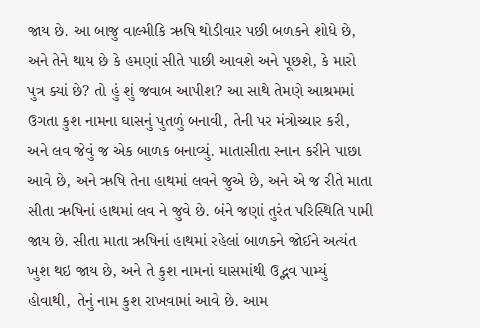જાય છે. આ બાજુ વાલ્મીકિ ઋષિ થોડીવાર પછી બળકને શોધે છે, અને તેને થાય છે કે હમણાં સીતે પાછી આવશે અને પૂછશે, કે મારો પુત્ર ક્યાં છે? તો હું શું જવાબ આપીશ? આ સાથે તેમણે આશ્રમમાં ઉગતા કુશ નામના ઘાસનું પુતળું બનાવી, તેની પર મંત્રોચ્ચાર કરી, અને લવ જેવું જ એક બાળક બનાવ્યું. માતાસીતા સ્નાન કરીને પાછા આવે છે, અને ઋષિ તેના હાથમાં લવને જુએ છે, અને એ જ રીતે માતા સીતા ઋષિનાં હાથમાં લવ ને જુવે છે‌. બંને જણાં તુરંત પરિસ્થિતિ પામી જાય છે. સીતા માતા ઋષિનાં હાથમાં રહેલાં બાળકને જોઈને અત્યંત ખુશ થઇ જાય છે, અને તે કુશ નામનાં ઘાસમાંથી ઉદ્ભવ પામ્યું હોવાથી, તેનું નામ કુશ રાખવામાં આવે છે. આમ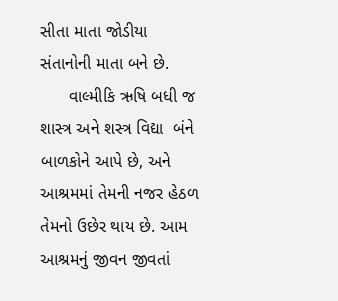સીતા માતા જોડીયા સંતાનોની માતા બને છે.
      વાલ્મીકિ ઋષિ બધી જ શાસ્ત્ર અને શસ્ત્ર વિદ્યા  બંને બાળકોને આપે છે, અને આશ્રમમાં તેમની નજર હેઠળ તેમનો ઉછેર થાય છે. આમ આશ્રમનું જીવન જીવતાં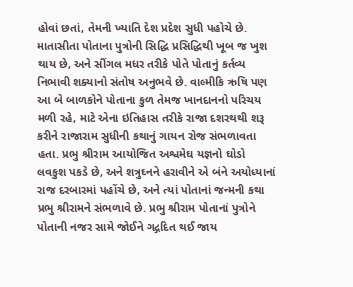હોવાં છતાં, તેમની ખ્યાતિ દેશ પ્રદેશ સુધી પહોચે છે. માતાસીતા પોતાના પુત્રોની સિદ્ધિ પ્રસિદ્ધિથી ખૂબ જ ખુશ થાય છે, અને સીંગલ મધર તરીકે પોતે પોતાનું કર્તવ્ય નિભાવી શક્યાનો સંતોષ અનુભવે છે. વાલ્મીકિ ઋષિ પણ આ બે બાળકોને પોતાના કુળ તેમજ ખાનદાનનો પરિચય મળી રહે, માટે એના ઇતિહાસ તરીકે રાજા દશરથથી શરૂ કરીને રાજારામ સુધીની કથાનું ગાયન રોજ સંભળાવતા હતા. પ્રભુ શ્રીરામ આયોજિત અશ્વમેઘ યજ્ઞનો ઘોડો લવકુશ પકડે છે, અને શત્રુઘ્નને હરાવીને એ બંને અયોધ્યાનાં રાજ દરબારમાં પહોંચે છે, અને ત્યાં પોતાનાં જન્મની કથા પ્રભુ શ્રીરામને સંભળાવે છે. પ્રભુ શ્રીરામ પોતાનાં પુત્રોને પોતાની નજર સામે જોઈને ગદ્ગદિત થઈ જાય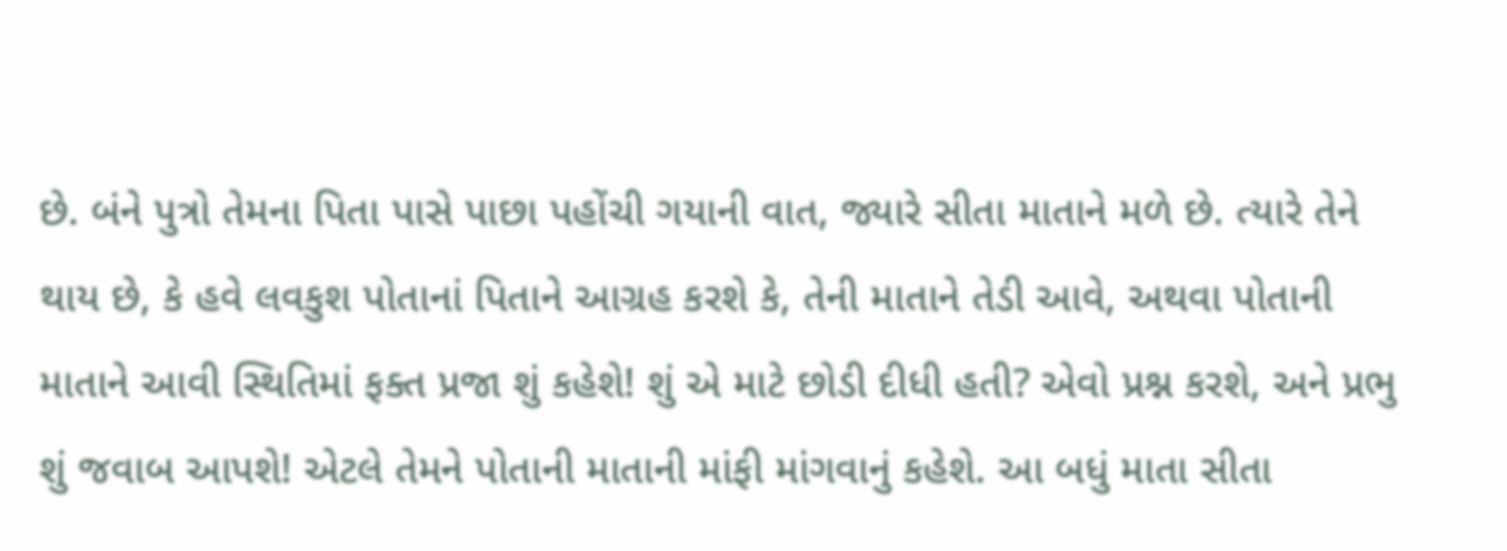છે. બંને પુત્રો તેમના પિતા પાસે પાછા પહોંચી ગયાની વાત, જ્યારે સીતા માતાને મળે છે. ત્યારે તેને થાય છે, કે હવે લવકુશ પોતાનાં પિતાને આગ્રહ કરશે કે, તેની માતાને તેડી આવે, અથવા પોતાની માતાને આવી સ્થિતિમાં ફક્ત પ્રજા શું કહેશે! શું એ માટે છોડી દીધી હતી? એવો પ્રશ્ન કરશે, અને પ્રભુ શું જવાબ આપશે! એટલે તેમને પોતાની માતાની માંફી માંગવાનું કહેશે. આ બધું માતા સીતા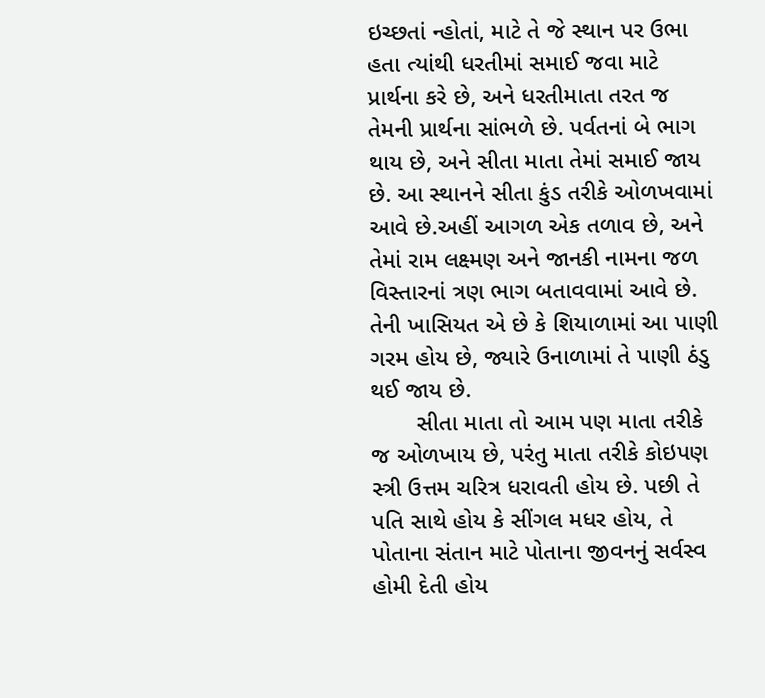ઇચ્છતાં ન્હોતાં, માટે તે જે સ્થાન પર ઉભા હતા ત્યાંથી ધરતીમાં સમાઈ જવા માટે પ્રાર્થના કરે છે, અને ધરતીમાતા તરત જ તેમની પ્રાર્થના સાંભળે છે. પર્વતનાં બે ભાગ થાય છે, અને સીતા માતા તેમાં સમાઈ જાય છે. આ સ્થાનને સીતા કુંડ તરીકે ઓળખવામાં આવે છે.અહીં આગળ એક તળાવ છે, અને તેમાં રામ લક્ષ્મણ અને જાનકી નામના જળ વિસ્તારનાં ત્રણ ભાગ બતાવવામાં આવે છે. તેની ખાસિયત એ છે કે શિયાળામાં આ પાણી ગરમ હોય છે, જ્યારે ઉનાળામાં તે પાણી ઠંડુ થઈ જાય છે.
       સીતા માતા તો આમ પણ માતા તરીકે જ ઓળખાય છે, પરંતુ માતા તરીકે કોઇપણ સ્ત્રી ઉત્તમ ચરિત્ર ધરાવતી હોય છે. પછી તે પતિ સાથે હોય કે સીંગલ મધર હોય, તે પોતાના સંતાન માટે પોતાના જીવનનું સર્વસ્વ હોમી દેતી હોય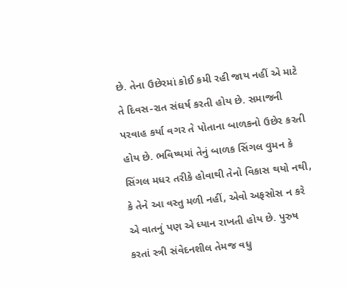છે. તેના ઉછેરમાં કોઈ કમી રહી જાય નહીં એ માટે તે દિવસ-રાત સંઘર્ષ કરતી હોય છે. સમાજની પરવાહ કર્યા વગર તે પોતાના બાળકનો ઉછેર કરતી હોય છે. ભવિષ્યમાં તેનું બાળક સિંગલ વુમન કે સિંગલ મધર તરીકે હોવાથી તેનો વિકાસ થયો નથી, કે તેને આ વસ્તુ મળી નહીં, એવો અફસોસ ન કરે એ વાતનું પણ એ ધ્યાન રાખતી હોય છે. પુરુષ કરતાં સ્ત્રી સંવેદનશીલ તેમજ વધુ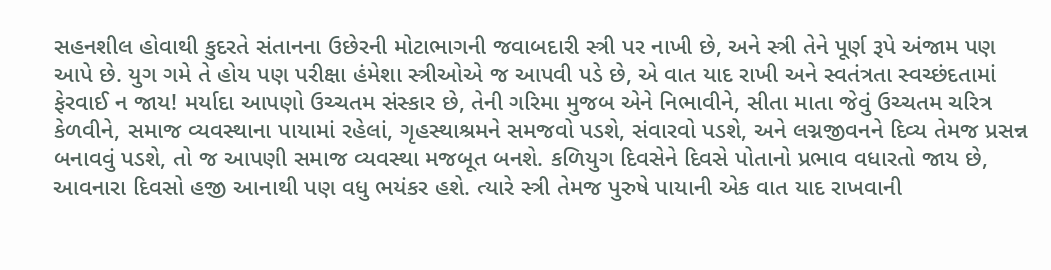સહનશીલ હોવાથી કુદરતે સંતાનના ઉછેરની મોટાભાગની જવાબદારી સ્ત્રી પર નાખી છે, અને સ્ત્રી તેને પૂર્ણ રૂપે અંજામ પણ આપે છે. યુગ ગમે તે હોય પણ પરીક્ષા હંમેશા સ્ત્રીઓએ જ આપવી પડે છે, એ વાત યાદ રાખી અને સ્વતંત્રતા સ્વચ્છંદતામાં ફેરવાઈ ન જાય! મર્યાદા આપણો ઉચ્ચતમ સંસ્કાર છે, તેની ગરિમા મુજબ એને નિભાવીને, સીતા માતા જેવું ઉચ્ચતમ ચરિત્ર કેળવીને, સમાજ વ્યવસ્થાના પાયામાં રહેલાં, ગૃહસ્થાશ્રમને સમજવો પડશે, સંવારવો પડશે, અને લગ્નજીવનને દિવ્ય તેમજ પ્રસન્ન બનાવવું પડશે, તો જ આપણી સમાજ વ્યવસ્થા મજબૂત બનશે. કળિયુગ દિવસેને દિવસે પોતાનો પ્રભાવ વધારતો જાય છે, આવનારા દિવસો હજી આનાથી પણ વધુ ભયંકર હશે. ત્યારે સ્ત્રી તેમજ પુરુષે પાયાની એક વાત યાદ રાખવાની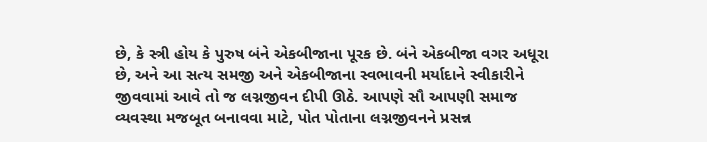છે, કે સ્ત્રી હોય કે પુરુષ બંને એકબીજાના પૂરક છે. બંને એકબીજા વગર અધૂરા છે, અને આ સત્ય સમજી અને એકબીજાના સ્વભાવની મર્યાદાને સ્વીકારીને જીવવામાં આવે તો જ લગ્નજીવન દીપી ઊઠે. આપણે સૌ આપણી સમાજ વ્યવસ્થા મજબૂત બનાવવા માટે, પોત પોતાના લગ્નજીવનને પ્રસન્ન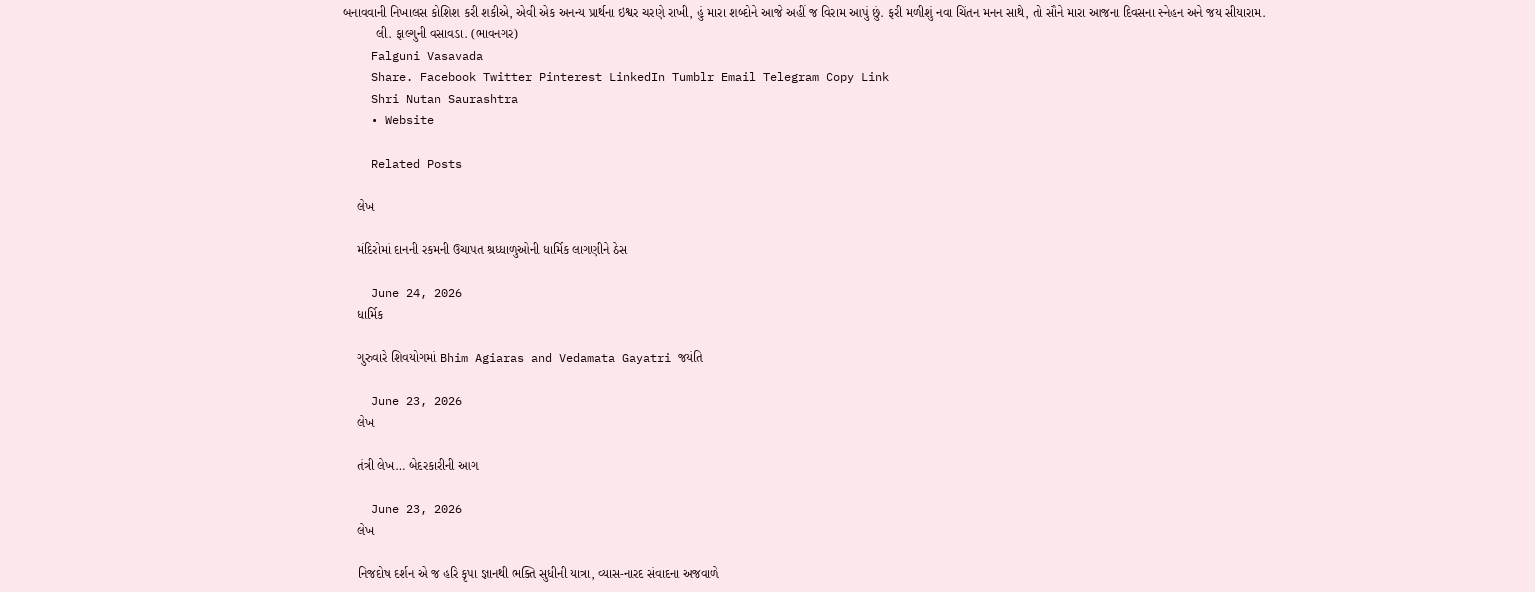બનાવવાની નિખાલસ કોશિશ કરી શકીએ, એવી એક અનન્ય પ્રાર્થના ઇશ્વર ચરણે રાખી, હું મારા શબ્દોને આજે અહીં જ વિરામ આપું છું. ફરી મળીશું નવા ચિંતન મનન સાથે, તો સૌને મારા આજના દિવસના સ્નેહન અને જય સીયારામ.
         લી. ફાલ્ગુની વસાવડા. (ભાવનગર)
    Falguni Vasavada
    Share. Facebook Twitter Pinterest LinkedIn Tumblr Email Telegram Copy Link
    Shri Nutan Saurashtra
    • Website

    Related Posts

    લેખ

    મંદિરોમાં દાનની રકમની ઉચાપત શ્રધ્ધાળુઓની ધાર્મિક લાગણીને ઠેસ

    June 24, 2026
    ધાર્મિક

    ગુરુવારે શિવયોગમાં Bhim Agiaras and Vedamata Gayatri જયંતિ

    June 23, 2026
    લેખ

    તંત્રી લેખ… બેદરકારીની આગ

    June 23, 2026
    લેખ

    નિજદોષ દર્શન એ જ હરિ કૃપા જ્ઞાનથી ભક્તિ સુધીની યાત્રા, વ્યાસ-નારદ સંવાદના અજવાળે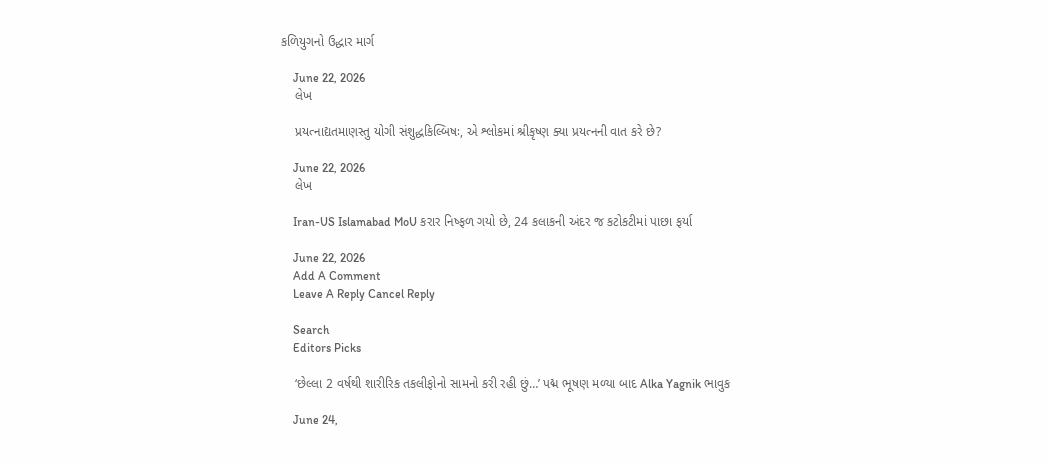કળિયુગનો ઉદ્ધાર માર્ગ

    June 22, 2026
    લેખ

    પ્રયત્નાદ્યતમાણસ્તુ યોગી સંશુદ્ધકિલ્બિષઃ, એ શ્લોકમાં શ્રીકૃષ્ણ ક્યા પ્રયત્નની વાત કરે છે?

    June 22, 2026
    લેખ

    Iran-US Islamabad MoU કરાર નિષ્ફળ ગયો છે, 24 કલાકની અંદર જ કટોકટીમાં પાછા ફર્યા

    June 22, 2026
    Add A Comment
    Leave A Reply Cancel Reply

    Search
    Editors Picks

    ‘છેલ્લા 2 વર્ષથી શારીરિક તકલીફોનો સામનો કરી રહી છું…’ પદ્મ ભૂષણ મળ્યા બાદ Alka Yagnik ભાવુક

    June 24,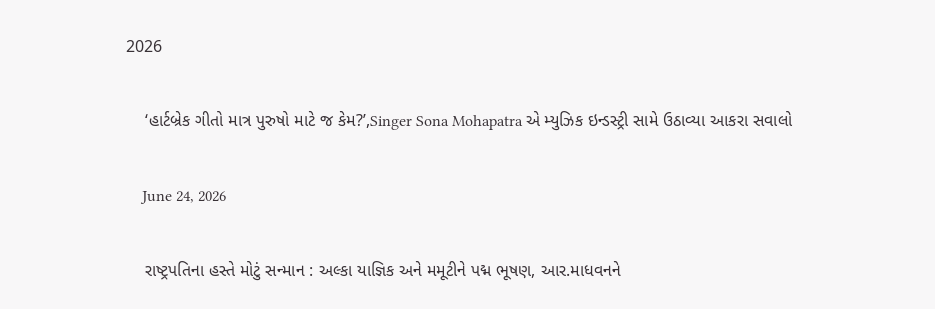2026

    ‘હાર્ટબ્રેક ગીતો માત્ર પુરુષો માટે જ કેમ?’,Singer Sona Mohapatra એ મ્યુઝિક ઇન્ડસ્ટ્રી સામે ઉઠાવ્યા આકરા સવાલો

    June 24, 2026

    રાષ્ટ્રપતિના હસ્તે મોટું સન્માન : અલ્કા યાજ્ઞિક અને મમૂટીને પદ્મ ભૂષણ, આર.માધવનને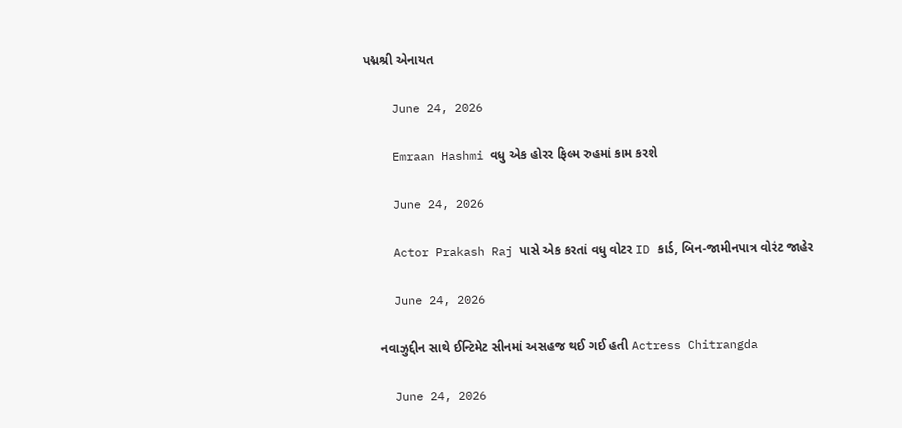પદ્મશ્રી એનાયત

    June 24, 2026

    Emraan Hashmi વધુ એક હોરર ફિલ્મ રુહમાં કામ કરશે

    June 24, 2026

    Actor Prakash Raj પાસે એક કરતાં વધુ વોટર ID કાર્ડ, બિન-જામીનપાત્ર વોરંટ જાહેર

    June 24, 2026

    નવાઝુદ્દીન સાથે ઈન્ટિમેટ સીનમાં અસહજ થઈ ગઈ હતી Actress Chitrangda

    June 24, 2026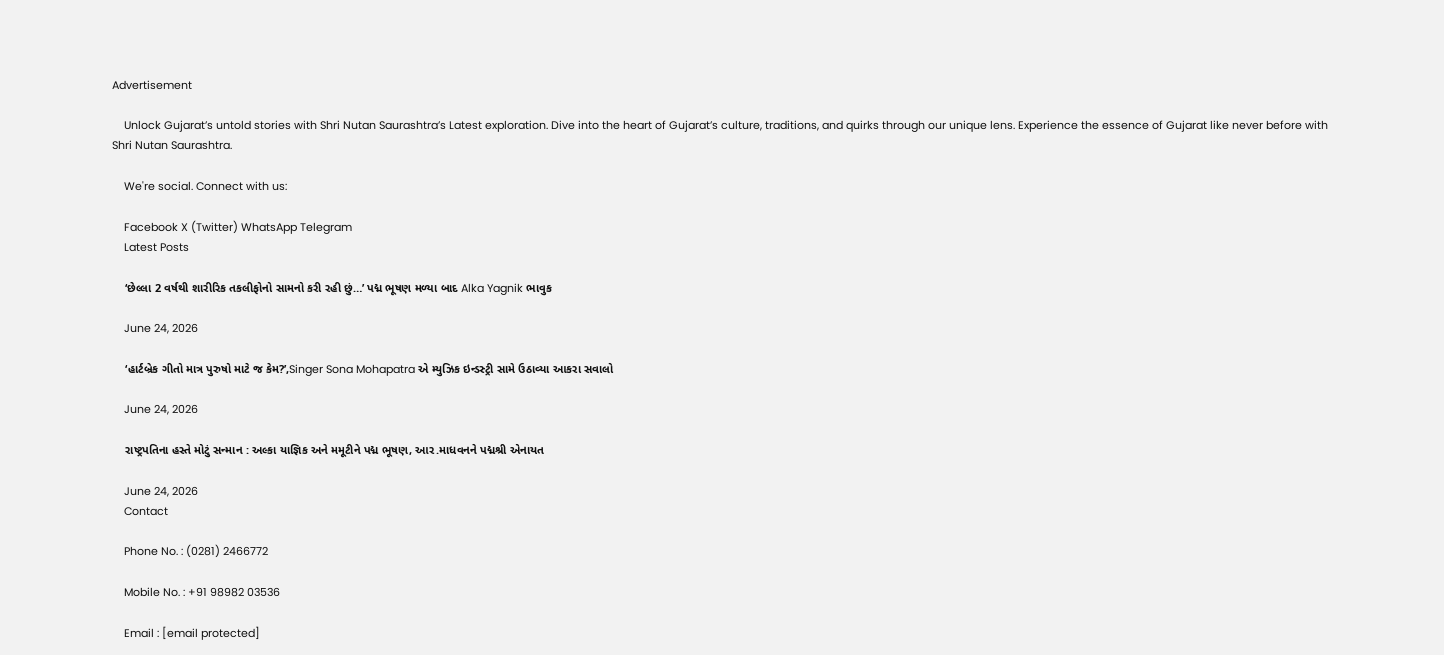Advertisement

    Unlock Gujarat’s untold stories with Shri Nutan Saurashtra’s Latest exploration. Dive into the heart of Gujarat’s culture, traditions, and quirks through our unique lens. Experience the essence of Gujarat like never before with Shri Nutan Saurashtra.

    We're social. Connect with us:

    Facebook X (Twitter) WhatsApp Telegram
    Latest Posts

    ‘છેલ્લા 2 વર્ષથી શારીરિક તકલીફોનો સામનો કરી રહી છું…’ પદ્મ ભૂષણ મળ્યા બાદ Alka Yagnik ભાવુક

    June 24, 2026

    ‘હાર્ટબ્રેક ગીતો માત્ર પુરુષો માટે જ કેમ?’,Singer Sona Mohapatra એ મ્યુઝિક ઇન્ડસ્ટ્રી સામે ઉઠાવ્યા આકરા સવાલો

    June 24, 2026

    રાષ્ટ્રપતિના હસ્તે મોટું સન્માન : અલ્કા યાજ્ઞિક અને મમૂટીને પદ્મ ભૂષણ, આર.માધવનને પદ્મશ્રી એનાયત

    June 24, 2026
    Contact

    Phone No. : (0281) 2466772

    Mobile No. : +91 98982 03536

    Email : [email protected]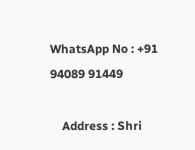WhatsApp No : +91 94089 91449

    Address : Shri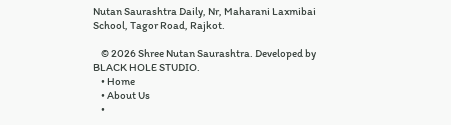Nutan Saurashtra Daily, Nr, Maharani Laxmibai School, Tagor Road, Rajkot.

    © 2026 Shree Nutan Saurashtra. Developed by BLACK HOLE STUDIO.
    • Home
    • About Us
    •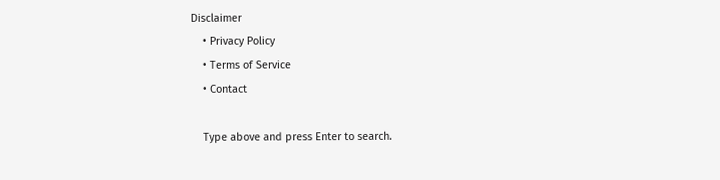Disclaimer
    • Privacy Policy
    • Terms of Service
    • Contact

    Type above and press Enter to search.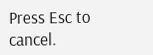Press Esc to cancel.